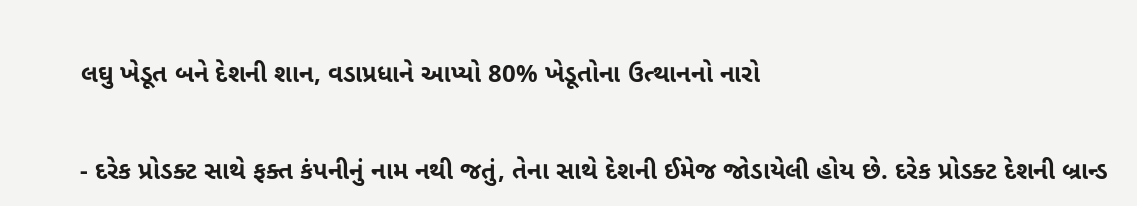લઘુ ખેડૂત બને દેશની શાન, વડાપ્રધાને આપ્યો 80% ખેડૂતોના ઉત્થાનનો નારો


- દરેક પ્રોડક્ટ સાથે ફક્ત કંપનીનું નામ નથી જતું, તેના સાથે દેશની ઈમેજ જોડાયેલી હોય છે. દરેક પ્રોડક્ટ દેશની બ્રાન્ડ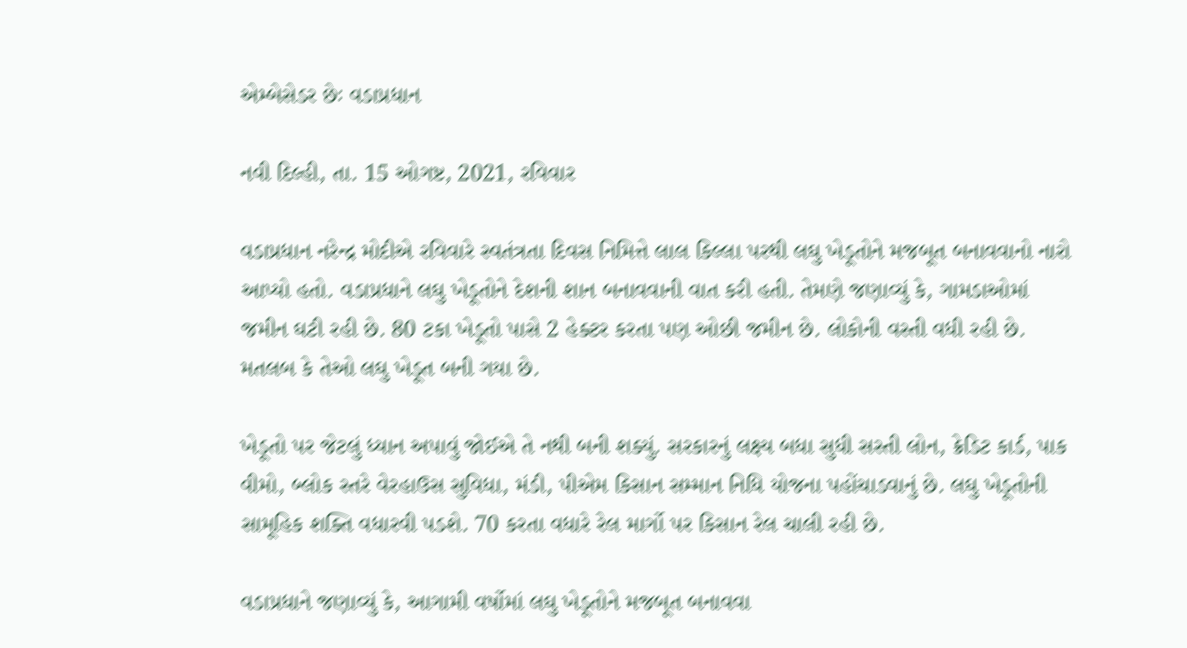એમ્બેસેડર છેઃ વડાપ્રધાન

નવી દિલ્હી, તા. 15 ઓગષ્ટ, 2021, રવિવાર

વડાપ્રધાન નરેન્દ્ર મોદીએ રવિવારે સ્વતંત્રતા દિવસ નિમિત્તે લાલ કિલ્લા પરથી લઘુ ખેડૂતોને મજબૂત બનાવવાનો નારો આપ્યો હતો. વડાપ્રધાને લઘુ ખેડૂતોને દેશની શાન બનાવવાની વાત કરી હતી. તેમણે જણાવ્યું કે, ગામડાઓમાં જમીન ઘટી રહી છે. 80 ટકા ખેડૂતો પાસે 2 હેક્ટર કરતા પણ ઓછી જમીન છે. લોકોની વસ્તી વધી રહી છે. મતલબ કે તેઓ લઘુ ખેડૂત બની ગયા છે.

ખેડૂતો પર જેટલું ધ્યાન અપાવું જોઈએ તે નથી બની શક્યું. સરકારનું લક્ષ્ય બધા સુધી સસ્તી લોન, ક્રેડિટ કાર્ડ, પાક વીમો, બ્લોક સ્તરે વેરહાઉસ સુવિધા, મંડી, પીએમ કિસાન સમ્માન નિધિ યોજના પહોંચાડવાનું છે. લઘુ ખેડૂતોની સામૂહિક શક્તિ વધારવી પડશે. 70 કરતા વધારે રેલ માર્ગો પર કિસાન રેલ ચાલી રહી છે.

વડાપ્રધાને જણાવ્યું કે, આગામી વર્ષોમાં લઘુ ખેડૂતોને મજબૂત બનાવવા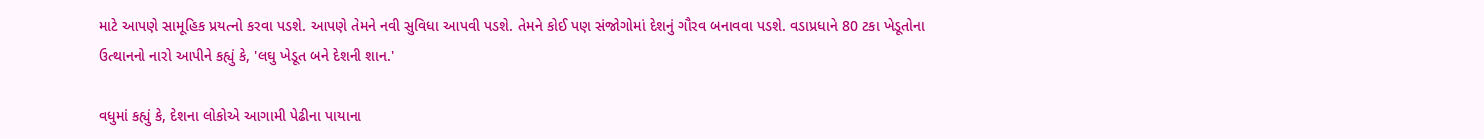માટે આપણે સામૂહિક પ્રયત્નો કરવા પડશે. આપણે તેમને નવી સુવિધા આપવી પડશે. તેમને કોઈ પણ સંજોગોમાં દેશનું ગૌરવ બનાવવા પડશે. વડાપ્રધાને 80 ટકા ખેડૂતોના ઉત્થાનનો નારો આપીને કહ્યું કે, 'લઘુ ખેડૂત બને દેશની શાન.'

વધુમાં કહ્યું કે, દેશના લોકોએ આગામી પેઢીના પાયાના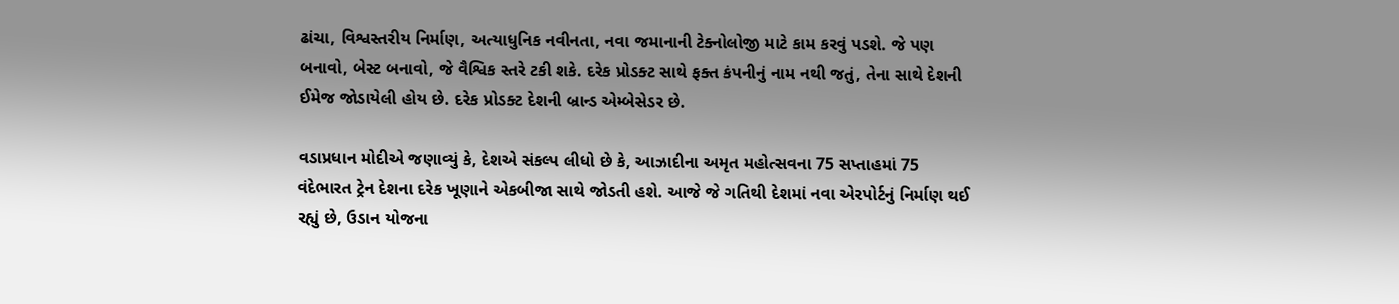ઢાંચા, વિશ્વસ્તરીય નિર્માણ, અત્યાધુનિક નવીનતા, નવા જમાનાની ટેક્નોલોજી માટે કામ કરવું પડશે. જે પણ બનાવો, બેસ્ટ બનાવો, જે વૈશ્વિક સ્તરે ટકી શકે. દરેક પ્રોડક્ટ સાથે ફક્ત કંપનીનું નામ નથી જતું, તેના સાથે દેશની ઈમેજ જોડાયેલી હોય છે. દરેક પ્રોડક્ટ દેશની બ્રાન્ડ એમ્બેસેડર છે.

વડાપ્રધાન મોદીએ જણાવ્યું કે, દેશએ સંકલ્પ લીધો છે કે, આઝાદીના અમૃત મહોત્સવના 75 સપ્તાહમાં 75 વંદેભારત ટ્રેન દેશના દરેક ખૂણાને એકબીજા સાથે જોડતી હશે. આજે જે ગતિથી દેશમાં નવા એરપોર્ટનું નિર્માણ થઈ રહ્યું છે, ઉડાન યોજના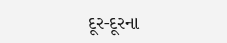દૂર-દૂરના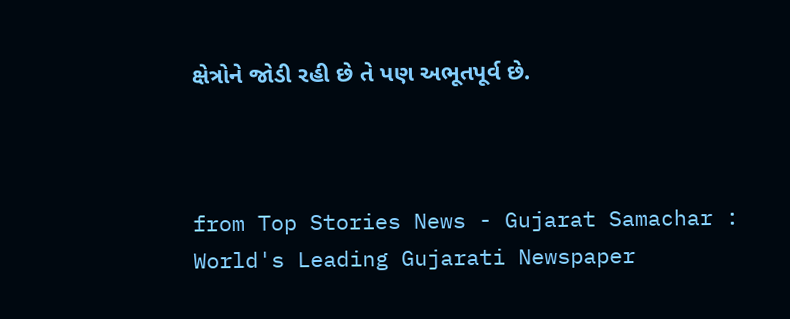ક્ષેત્રોને જોડી રહી છે તે પણ અભૂતપૂર્વ છે.



from Top Stories News - Gujarat Samachar : World's Leading Gujarati Newspaper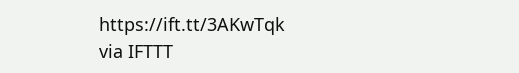https://ift.tt/3AKwTqk
via IFTTT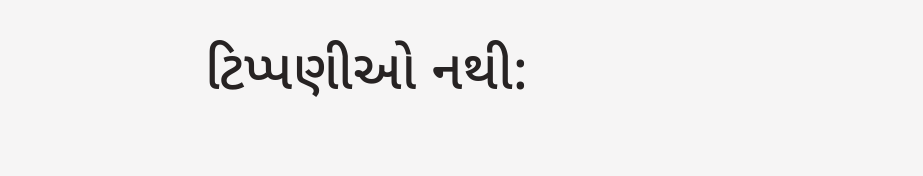ટિપ્પણીઓ નથી: